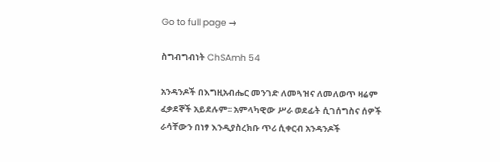Go to full page →

ስግብግብነት ChSAmh 54

አንዳንዶች በእግዚአብሔር መንገድ ለመጓዝና ለመለወጥ ዛሬም ፈቃደኞች አይደሉም፡፡ አምላካዊው ሥራ ወደፊት ሲገሰግስና ሰዎች ራሳቸውን በነፃ እንዲያስረክቡ ጥሪ ሲቀርብ አንዳንዶች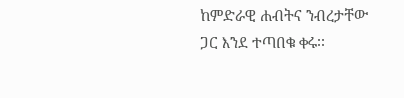ከምድራዊ ሐብትና ንብረታቸው ጋር እንደ ተጣበቁ ቀሩ፡፡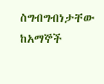ስግብግብነታቸው ከአማኞች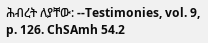ሕብረት ለያቸው: --Testimonies, vol. 9, p. 126. ChSAmh 54.2